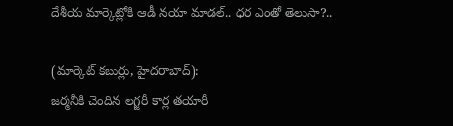దేశీయ మార్కెట్లోకి ఆడీ నయా మాడల్‌.. ధర ఎంతో తెలుసా?..

(మార్కెట్‌ కబుర్లు, హైదరాబాద్‌):
జర్మనీకి చెందిన లగ్జరీ కార్ల తయారీ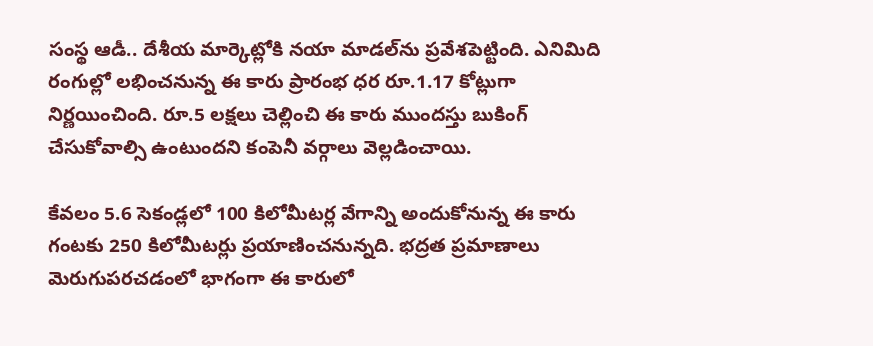సంస్థ ఆడీ.. దేశీయ మార్కెట్లోకి నయా మాడల్‌ను ప్రవేశపెట్టింది. ఎనిమిది రంగుల్లో లభించనున్న ఈ కారు ప్రారంభ ధర రూ.1.17 కోట్లుగా నిర్ణయించింది. రూ.5 లక్షలు చెల్లించి ఈ కారు ముందస్తు బుకింగ్‌ చేసుకోవాల్సి ఉంటుందని కంపెనీ వర్గాలు వెల్లడించాయి.

కేవలం 5.6 సెకండ్లలో 100 కిలోమీటర్ల వేగాన్ని అందుకోనున్న ఈ కారు గంటకు 250 కిలోమీటర్లు ప్రయాణించనున్నది. భద్రత ప్రమాణాలు మెరుగుపరచడంలో భాగంగా ఈ కారులో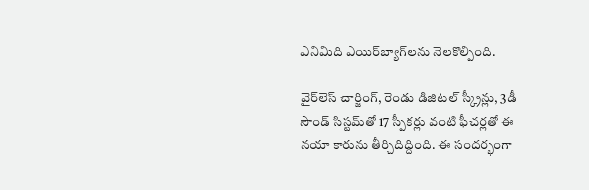ఎనిమిది ఎయిర్‌బ్యాగ్‌లను నెలకొల్పింది.

వైర్‌లెస్‌ చార్జింగ్, రెండు డిజిటల్‌ స్క్రీన్లు, 3డీ సౌండ్‌ సిస్టమ్‌తో 17 స్పీకర్లు వంటి ఫీచర్లతో ఈ నయా కారును తీర్చిదిద్దింది. ఈ సందర్భంగా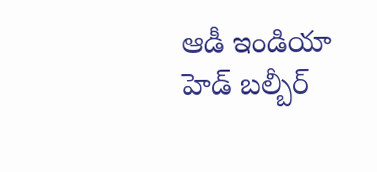ఆడీ ఇండియా హెడ్‌ బల్బీర్‌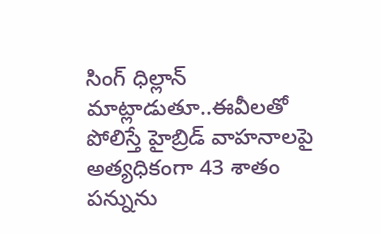సింగ్‌ ధిల్లాన్‌ మాట్లాడుతూ..ఈవీలతో పోలిస్తే హైబ్రిడ్‌ వాహనాలపై అత్యధికంగా 43 శాతం పన్నును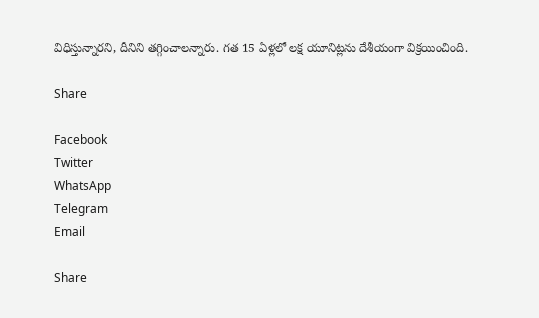విధిస్తున్నారని, దీనిని తగ్గించాలన్నారు. గత 15 ఏళ్లలో లక్ష యూనిట్లను దేశీయంగా విక్రయించింది.

Share

Facebook
Twitter
WhatsApp
Telegram
Email

Share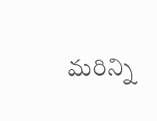మరిన్ని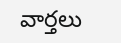వార్తలు